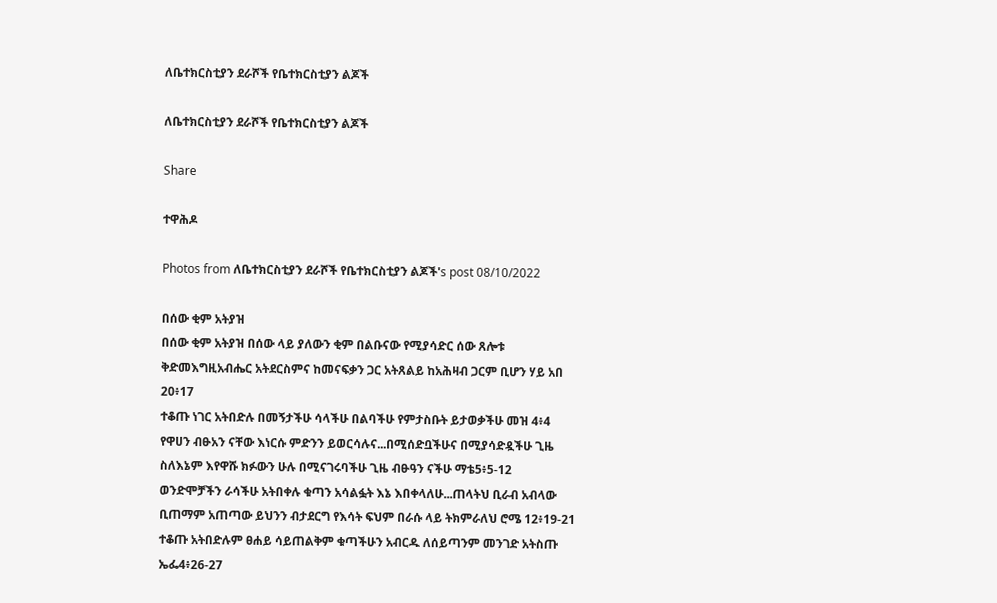ለቤተክርስቲያን ደራሾች የቤተክርስቲያን ልጆች

ለቤተክርስቲያን ደራሾች የቤተክርስቲያን ልጆች

Share

ተዋሕዶ

Photos from ለቤተክርስቲያን ደራሾች የቤተክርስቲያን ልጆች's post 08/10/2022

በሰው ቂም አትያዝ
በሰው ቂም አትያዝ በሰው ላይ ያለውን ቂም በልቡናው የሚያሳድር ሰው ጸሎቱ ቅድመእግዚአብሔር አትደርስምና ከመናፍቃን ጋር አትጸልይ ከአሕዛብ ጋርም ቢሆን ሃይ አበ 20፥17
ተቆጡ ነገር አትበድሉ በመኝታችሁ ሳላችሁ በልባችሁ የምታስቡት ይታወቃችሁ መዝ 4፥4
የዋሀን ብፁአን ናቸው እነርሱ ምድንን ይወርሳሉና...በሚሰድቧችሁና በሚያሳድዷችሁ ጊዜ ስለእኔም እየዋሹ ክፉውን ሁሉ በሚናገሩባችሁ ጊዜ ብፁዓን ናችሁ ማቴ5፥5-12
ወንድሞቻችን ራሳችሁ አትበቀሉ ቁጣን አሳልፏት እኔ እበቀላለሁ...ጠላትህ ቢራብ አብላው ቢጠማም አጠጣው ይህንን ብታደርግ የእሳት ፍህም በራሱ ላይ ትክምራለህ ሮሜ 12፥19-21
ተቆጡ አትበድሉም ፀሐይ ሳይጠልቅም ቁጣችሁን አብርዱ ለሰይጣንም መንገድ አትስጡ ኤፌ4፥26-27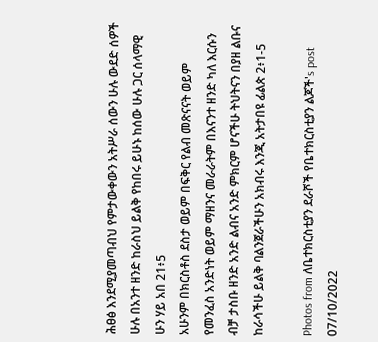ሕፀፅ እንደሚያመጣብህ የምታውቀውን አትሥራ ሰውን ሁሉ ውደድ ሰዎች ሁሉ በአንተ ዘንድ ከራስህ ይልቅ የከበሩ ይሁኑ ከሰው ሁሉ ጋር ሰላማዊ ሁን ሃይ አበ 21፥5
አሁንም በክርስቶስ ደስታ ወይም በፍቅር የልብ መጽናናት ወይም የመንፈስ አንድነት ወይም ማዘንና መራራትም በእናንተ ዘንድ ካለ እርሱን ብቻ ታስቡ ዘንድ አንድ ልብና አንድ ምክርም ሆናችሁ ትህትናን በያዘ ልቡና ከራሳችሁ ይልቅ ባልንጀራችሁን አክብሩ እንጂ አትታበዩ ፊልጵ 2፥1-5

Photos from ለቤተክርስቲያን ደራሾች የቤተክርስቲያን ልጆች's post 07/10/2022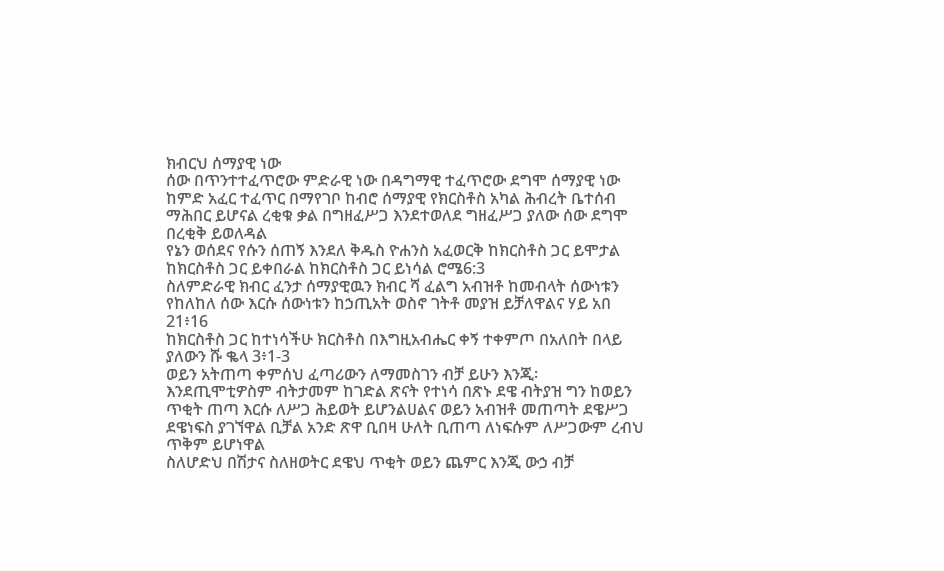ክብርህ ሰማያዊ ነው
ሰው በጥንተተፈጥሮው ምድራዊ ነው በዳግማዊ ተፈጥሮው ደግሞ ሰማያዊ ነው ከምድ አፈር ተፈጥር በማየገቦ ከብሮ ሰማያዊ የክርስቶስ አካል ሕብረት ቤተሰብ ማሕበር ይሆናል ረቂቁ ቃል በግዘፈሥጋ እንደተወለደ ግዘፈሥጋ ያለው ሰው ደግሞ በረቂቅ ይወለዳል
የኔን ወሰደና የሱን ሰጠኝ እንደለ ቅዱስ ዮሐንስ አፈወርቅ ከክርስቶስ ጋር ይሞታል ከክርስቶስ ጋር ይቀበራል ከክርስቶስ ጋር ይነሳል ሮሜ6:3
ስለምድራዊ ክብር ፈንታ ሰማያዊዉን ክብር ሻ ፈልግ አብዝቶ ከመብላት ሰውነቱን የከለከለ ሰው እርሱ ሰውነቱን ከኃጢአት ወስኖ ገትቶ መያዝ ይቻለዋልና ሃይ አበ 21፥16
ከክርስቶስ ጋር ከተነሳችሁ ክርስቶስ በእግዚአብሔር ቀኝ ተቀምጦ በአለበት በላይ ያለውን ሹ ቈላ 3፥1-3
ወይን አትጠጣ ቀምሰህ ፈጣሪውን ለማመስገን ብቻ ይሁን እንጂ፡
እንደጢሞቲዎስም ብትታመም ከገድል ጽናት የተነሳ በጽኑ ደዌ ብትያዝ ግን ከወይን ጥቂት ጠጣ እርሱ ለሥጋ ሕይወት ይሆንልሀልና ወይን አብዝቶ መጠጣት ደዌሥጋ ደዌነፍስ ያገኘዋል ቢቻል አንድ ጽዋ ቢበዛ ሁለት ቢጠጣ ለነፍሱም ለሥጋውም ረብህ ጥቅም ይሆነዋል
ስለሆድህ በሽታና ስለዘወትር ደዌህ ጥቂት ወይን ጨምር እንጂ ውኃ ብቻ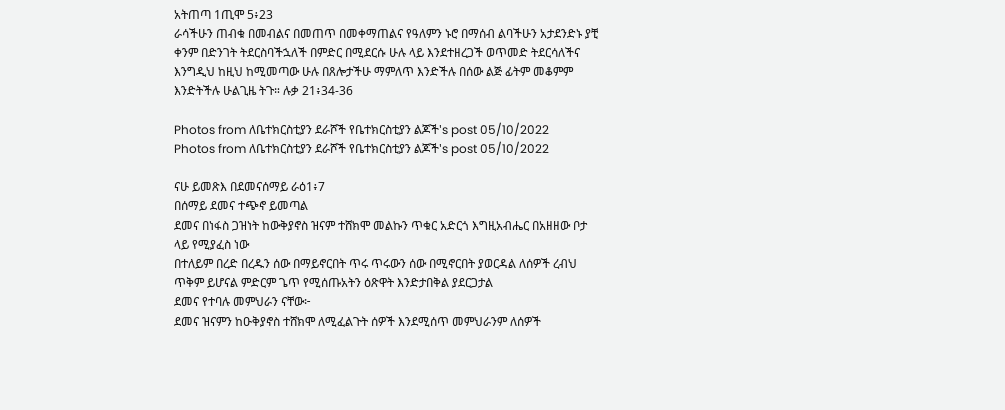አትጠጣ 1ጢሞ 5፥23
ራሳችሁን ጠብቁ በመብልና በመጠጥ በመቀማጠልና የዓለምን ኑሮ በማሰብ ልባችሁን አታደንድኑ ያቺ ቀንም በድንገት ትደርስባችኋለች በምድር በሚደርሱ ሁሉ ላይ እንደተዘረጋች ወጥመድ ትደርሳለችና እንግዲህ ከዚህ ከሚመጣው ሁሉ በጸሎታችሁ ማምለጥ እንድችሉ በሰው ልጅ ፊትም መቆምም እንድትችሉ ሁልጊዜ ትጉ። ሉቃ 21፥34-36

Photos from ለቤተክርስቲያን ደራሾች የቤተክርስቲያን ልጆች's post 05/10/2022
Photos from ለቤተክርስቲያን ደራሾች የቤተክርስቲያን ልጆች's post 05/10/2022

ናሁ ይመጽእ በደመናሰማይ ራዕ1፥7
በሰማይ ደመና ተጭኖ ይመጣል
ደመና በነፋስ ጋዝነት ከውቅያኖስ ዝናም ተሸክሞ መልኩን ጥቁር አድርጎ እግዚአብሔር በአዘዘው ቦታ ላይ የሚያፈስ ነው
በተለይም በረድ በረዱን ሰው በማይኖርበት ጥሩ ጥሩውን ሰው በሚኖርበት ያወርዳል ለሰዎች ረብህ ጥቅም ይሆናል ምድርም ጌጥ የሚሰጡአትን ዕጽዋት እንድታበቅል ያደርጋታል
ደመና የተባሉ መምህራን ናቸው፦
ደመና ዝናምን ከዑቅያኖስ ተሸክሞ ለሚፈልጉት ሰዎች እንደሚሰጥ መምህራንም ለሰዎች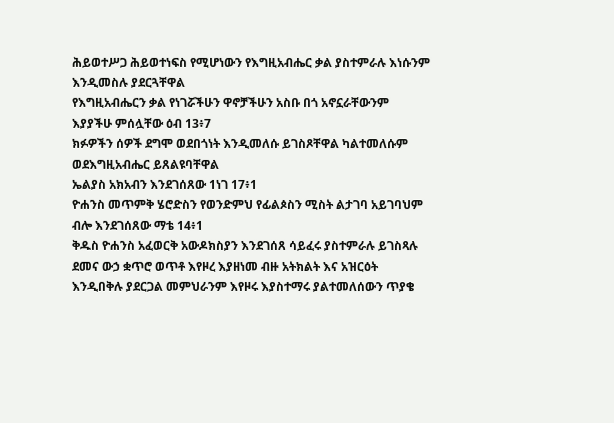ሕይወተሥጋ ሕይወተነፍስ የሚሆነውን የእግዚአብሔር ቃል ያስተምራሉ እነሱንም እንዲመስሉ ያደርጓቸዋል
የእግዚአብሔርን ቃል የነገሯችሁን ዋኖቻችሁን አስቡ በጎ አኖኗራቸውንም እያያችሁ ምሰሏቸው ዕብ 13፥7
ክፉዎችን ሰዎች ደግሞ ወደበጎነት እንዲመለሱ ይገስጾቸዋል ካልተመለሱም ወደእግዚአብሔር ይጸልዩባቸዋል
ኤልያስ አክአብን እንደገሰጸው 1ነገ 17፥1
ዮሐንስ መጥምቅ ሄሮድስን የወንድምህ የፊልጶስን ሚስት ልታገባ አይገባህም ብሎ እንደገሰጸው ማቴ 14፥1
ቅዱስ ዮሐንስ አፈወርቅ አውዶክስያን እንደገሰጸ ሳይፈሩ ያስተምራሉ ይገስጻሉ
ደመና ውኃ ቋጥሮ ወጥቶ እየዞረ እያዘነመ ብዙ አትክልት እና አዝርዕት እንዲበቅሉ ያደርጋል መምህራንም እየዞሩ እያስተማሩ ያልተመለሰውን ጥያቄ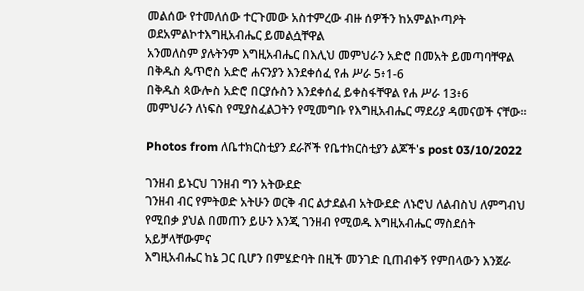መልሰው የተመለሰው ተርጉመው አስተምረው ብዙ ሰዎችን ከአምልኮጣዖት ወደአምልኮተእግዚአብሔር ይመልሷቸዋል
አንመለስም ያሉትንም እግዚአብሔር በእሊህ መምህራን አድሮ በመአት ይመጣባቸዋል
በቅዱስ ጴጥሮስ አድሮ ሐናንያን እንደቀሰፈ የሐ ሥራ 5፥1-6
በቅዱስ ጳውሎስ አድሮ በርያሱስን እንደቀሰፈ ይቀስፋቸዋል የሐ ሥራ 13፥6
መምህራን ለነፍስ የሚያስፈልጋትን የሚመግቡ የእግዚአብሔር ማደሪያ ዳመናወች ናቸው።

Photos from ለቤተክርስቲያን ደራሾች የቤተክርስቲያን ልጆች's post 03/10/2022

ገንዘብ ይኑርህ ገንዘብ ግን አትውደድ
ገንዘብ ብር የምትወድ አትሁን ወርቅ ብር ልታደልብ አትውደድ ለኑሮህ ለልብስህ ለምግብህ የሚበቃ ያህል በመጠን ይሁን እንጂ ገንዘብ የሚወዱ እግዚአብሔር ማስደሰት አይቻላቸውምና
እግዚአብሔር ከኔ ጋር ቢሆን በምሄድባት በዚች መንገድ ቢጠብቀኝ የምበላውን እንጀራ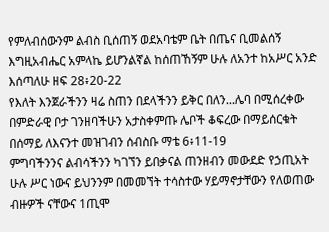የምለብሰውንም ልብስ ቢሰጠኝ ወደአባቴም ቤት በጤና ቢመልሰኝ እግዚአብሔር አምላኬ ይሆንልኛል ከሰጠኸኝም ሁሉ ለአንተ ከአሥር አንድ እሰጣለሁ ዘፍ 28፥20-22
የእለት እንጀራችንን ዛሬ ስጠን በደላችንን ይቅር በለን...ሌባ በሚሰረቀው በምድራዊ ቦታ ገንዘባችሁን አታስቀምጡ ሌቦች ቆፍረው በማይሰርቁት በሰማይ ለእናንተ መዝገብን ሰብስቡ ማቴ 6፥11-19
ምግባችንንና ልብሳችንን ካገኘን ይበቃናል ጠንዘብን መውደድ የኃጢአት ሁሉ ሥር ነውና ይህንንም በመመኘት ተሳስተው ሃይማኖታቸውን የለወጠው ብዙዎች ናቸውና 1ጢሞ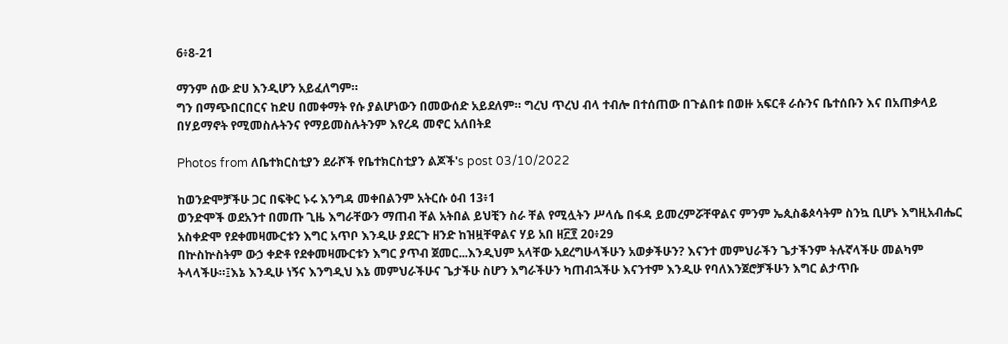6፥8-21

ማንም ሰው ድሀ እንዲሆን አይፈለግም።
ግን በማጭበርበርና ከድሀ በመቀማት የሱ ያልሆነውን በመውሰድ አይደለም። ግረህ ጥረህ ብላ ተብሎ በተሰጠው በጉልበቱ በወዙ አፍርቶ ራሱንና ቤተሰቡን እና በአጠቃላይ በሃይማኖት የሚመስሉትንና የማይመስሉትንም እየረዳ መኖር አለበትደ

Photos from ለቤተክርስቲያን ደራሾች የቤተክርስቲያን ልጆች's post 03/10/2022

ከወንድሞቻችሁ ጋር በፍቅር ኑሩ እንግዳ መቀበልንም አትርሱ ዕብ 13፥1
ወንድሞች ወደአንተ በመጡ ጊዜ እግራቸውን ማጠብ ቸል አትበል ይህቺን ስራ ቸል የሚሏትን ሥላሴ በፋዳ ይመረምሯቸዋልና ምንም ኤጲስቆጶሳትም ስንኳ ቢሆኑ እግዚአብሔር አስቀድሞ የደቀመዛሙርቱን እግር አጥቦ እንዲሁ ያደርጉ ዘንድ ከዝዟቸዋልና ሃይ አበ ዘ፫፻ 20፥29
በኵስኵስትም ውኃ ቀድቶ የደቀመዛሙርቱን እግር ያጥብ ጀመር...እንዲህም አላቸው አደረግሁላችሁን አወቃችሁን? እናንተ መምህራችን ጌታችንም ትሉኛላችሁ መልካም ትላላችሁ።፤እኔ እንዲሁ ነኝና እንግዲህ እኔ መምህራችሁና ጌታችሁ ስሆን እግራችሁን ካጠብኋችሁ እናንተም እንዲሁ የባለእንጀሮቻችሁን እግር ልታጥቡ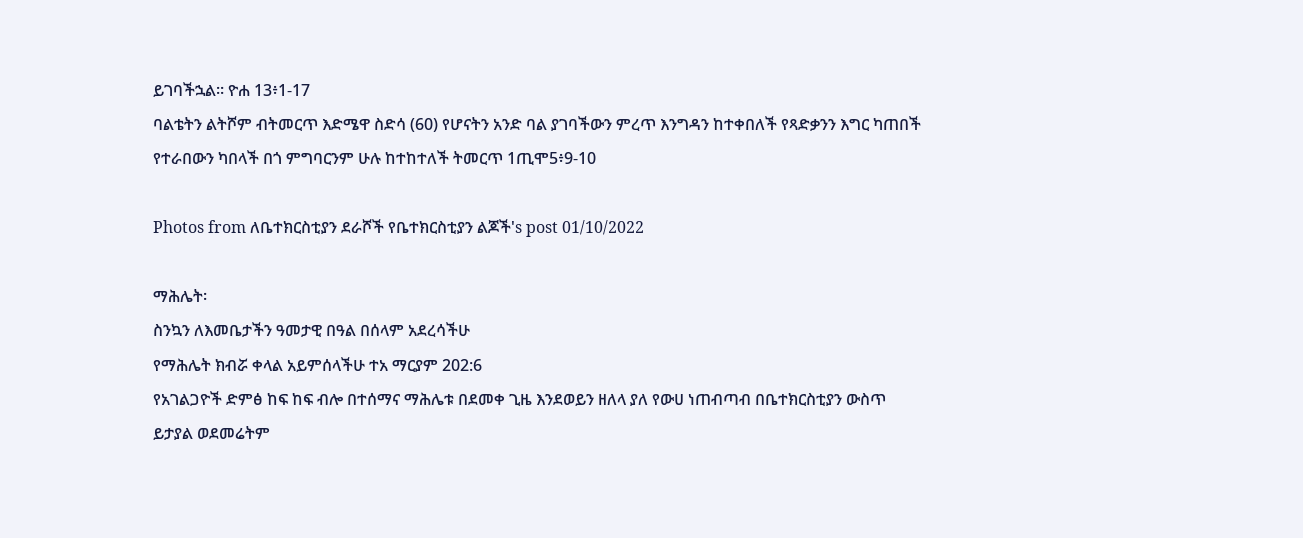ይገባችኋል። ዮሐ 13፥1-17
ባልቴትን ልትሾም ብትመርጥ እድሜዋ ስድሳ (60) የሆናትን አንድ ባል ያገባችውን ምረጥ እንግዳን ከተቀበለች የጻድቃንን እግር ካጠበች የተራበውን ካበላች በጎ ምግባርንም ሁሉ ከተከተለች ትመርጥ 1ጢሞ5፥9-10

Photos from ለቤተክርስቲያን ደራሾች የቤተክርስቲያን ልጆች's post 01/10/2022

ማሕሌት፡
ስንኳን ለእመቤታችን ዓመታዊ በዓል በሰላም አደረሳችሁ
የማሕሌት ክብሯ ቀላል አይምሰላችሁ ተአ ማርያም 202:6
የአገልጋዮች ድምፅ ከፍ ከፍ ብሎ በተሰማና ማሕሌቱ በደመቀ ጊዜ እንደወይን ዘለላ ያለ የውሀ ነጠብጣብ በቤተክርስቲያን ውስጥ ይታያል ወደመሬትም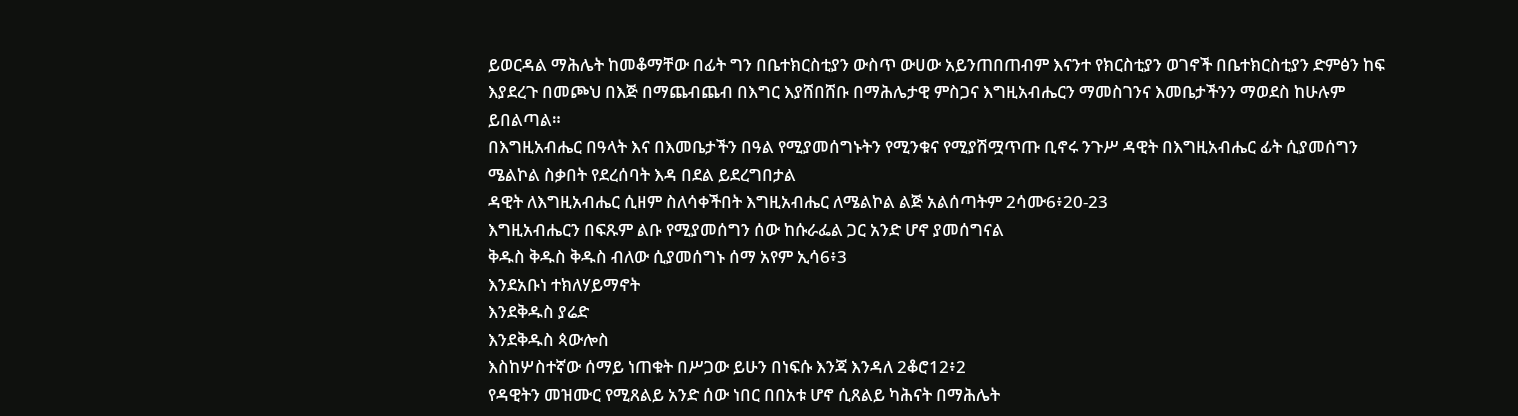ይወርዳል ማሕሌት ከመቆማቸው በፊት ግን በቤተክርስቲያን ውስጥ ውሀው አይንጠበጠብም እናንተ የክርስቲያን ወገኖች በቤተክርስቲያን ድምፅን ከፍ እያደረጉ በመጮህ በእጅ በማጨብጨብ በእግር እያሸበሸቡ በማሕሌታዊ ምስጋና እግዚአብሔርን ማመስገንና እመቤታችንን ማወደስ ከሁሉም ይበልጣል።
በእግዚአብሔር በዓላት እና በእመቤታችን በዓል የሚያመሰግኑትን የሚንቁና የሚያሽሟጥጡ ቢኖሩ ንጉሥ ዳዊት በእግዚአብሔር ፊት ሲያመሰግን ሜልኮል ስቃበት የደረሰባት እዳ በደል ይደረግበታል
ዳዊት ለእግዚአብሔር ሲዘም ስለሳቀችበት እግዚአብሔር ለሜልኮል ልጅ አልሰጣትም 2ሳሙ6፥20-23
እግዚአብሔርን በፍጹም ልቡ የሚያመሰግን ሰው ከሱራፌል ጋር አንድ ሆኖ ያመሰግናል
ቅዱስ ቅዱስ ቅዱስ ብለው ሲያመሰግኑ ሰማ አየም ኢሳ6፥3
እንደአቡነ ተክለሃይማኖት
እንደቅዱስ ያሬድ
እንደቅዱስ ጳውሎስ
እስከሦስተኛው ሰማይ ነጠቁት በሥጋው ይሁን በነፍሱ እንጃ እንዳለ 2ቆሮ12፥2
የዳዊትን መዝሙር የሚጸልይ አንድ ሰው ነበር በበአቱ ሆኖ ሲጸልይ ካሕናት በማሕሌት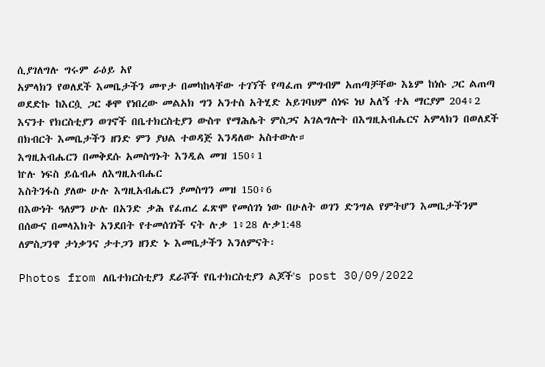ሲያገለግሉ ግሩም ራዕይ አየ
አምላክን የወለደች እመቤታችን መጥታ በመካከላቸው ተገኘች የጣፈጠ ምግብም አጠጣቻቸው እኔም ከነሱ ጋር ልጠጣ ወደድኩ ከእርሷ ጋር ቆሞ የነበረው መልአክ ግን አንተስ አትሂድ አይገባህም ሰነፍ ነህ አለኝ ተአ ማርያም 204፥2
እናንተ የክርስቲያን ወገኖች በቤተክርስቲያን ውስጥ የማሕሌት ምስጋና አገልግሎት በእግዚአብሔርና አምላክን በወለደች በክብርት እመቤታችን ዘንድ ምን ያህል ተወዳጅ እንዳለው አስተውሉ።
እግዚአብሔርን በመቅደሱ አመስግኑት እንዲል መዝ 150፥1
ኵሉ ነፍስ ይሴብሖ ለእግዚአብሔር
እስትንፋስ ያለው ሁሉ እግዚአብሔርን ያመስግን መዝ 150፥6
በእውነት ዓለምን ሁሉ በአንድ ቃሕ የፈጠረ ፈጽሞ የመሰገነ ነው በሁለት ወገን ድንግል የምትሆን እመቤታችንም በሰውና በመላእክት አንደበት የተመሰገነች ናት ሉቃ 1፥28 ሉቃ1:48
ለምስጋንዋ ታነቃንና ታተጋን ዘንድ ኑ እመቤታችን እንለምናት፡

Photos from ለቤተክርስቲያን ደራሾች የቤተክርስቲያን ልጆች's post 30/09/2022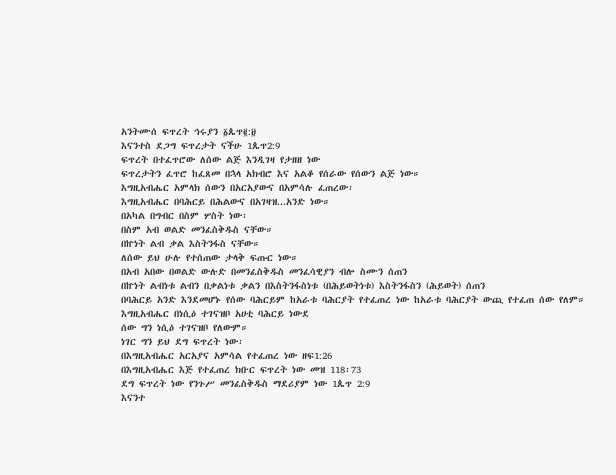አንትሙሰ ፍጥረት ኅሩያን ፩ጴጥ፪:፱
እናንተስ ደጋግ ፍጥረታት ናችሁ 1ጴጥ2:9
ፍጥረት በተፈጥሮው ለሰው ልጅ እንዲገዛ የታዘዘ ነው
ፍጥረታትን ፈጥሮ ከፈጸመ በኋላ አክብሮ እና አልቆ የሰራው የሰውን ልጅ ነው።
እግዚአብሔር አምላክ ሰውን በአርአያውና በአምሳሉ ፈጠረው፡
እግዚአብሔር በባሕርይ በሕልውና በአገዛዝ...አንድ ነው።
በአካል በግብር በስም ሦስት ነው፡
በስም አብ ወልድ መንፈስቅዱስ ናቸው።
በኵነት ልብ ቃል እስትንፋስ ናቸው።
ለሰው ይህ ሁሉ የተሰጠው ታላቅ ፍጡር ነው።
በአብ አበው በወልድ ውሉድ በመንፈስቅዱስ መንፈሳዊያን ብሎ ስሙን ሰጠን
በኵነት ልብነቱ ልብን በቃልነቱ ቃልን በእስትንፋስነቱ (በሕይወትነቱ) እስትንፋስን (ሕይወት) ሰጠን
በባሕርይ አንድ እንደመሆኑ የሰው ባሕርይም ከአራቱ ባሕርያት የተፈጠረ ነው ከአራቱ ባሕርያት ውጪ የተፈጠ ሰው የለም።
እግዚአብሔር በነሲዕ ተገናዝቦ አሀቲ ባሕርይ ነውደ
ሰው ግን ነሲዕ ተገናዝቦ የለውም።
ነገር ግን ይህ ደግ ፍጥረት ነው፡
በእግዚአብሔር አርአያና አምሳል የተፈጠረ ነው ዘፍ1:26
በእግዚአብሔር እጅ የተፈጠረ ክቡር ፍጥረት ነው መዝ 118፡73
ደግ ፍጥረት ነው የንጉሥ መንፈስቅዱስ ማደሪያም ነው 1ጴጥ 2:9
እናንተ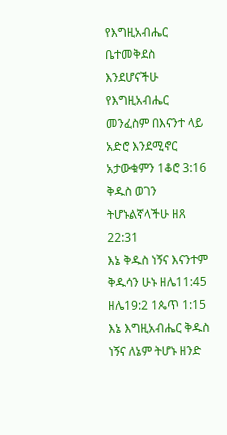የእግዚአብሔር ቤተመቅደስ እንደሆናችሁ የእግዚአብሔር መንፈስም በእናንተ ላይ አድሮ እንደሚኖር አታውቁምን 1ቆሮ 3:16
ቅዱስ ወገን ትሆኑልኛላችሁ ዘጸ 22:31
እኔ ቅዱስ ነኝና እናንተም ቅዱሳን ሁኑ ዘሌ11:45 ዘሌ19:2 1ጴጥ 1:15
እኔ እግዚአብሔር ቅዱስ ነኝና ለኔም ትሆኑ ዘንድ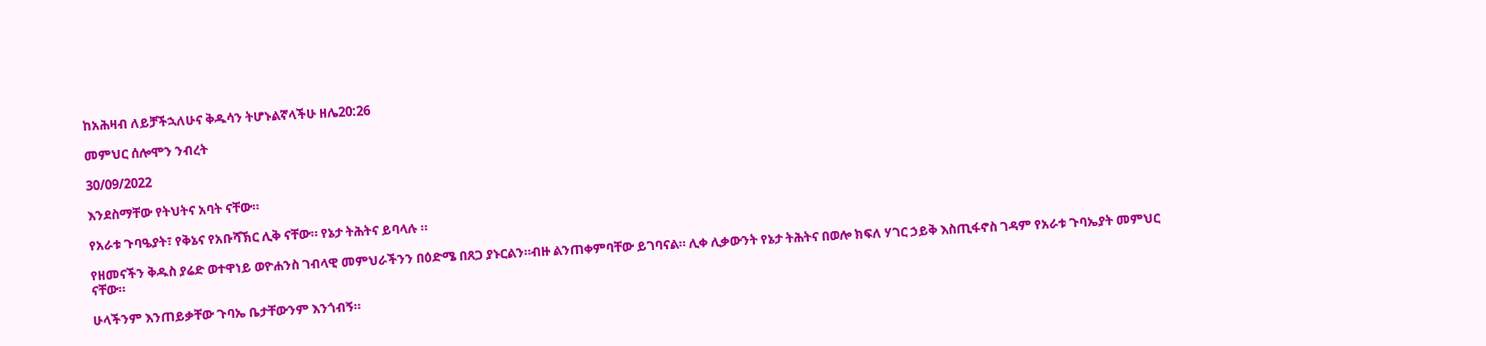ከአሕዛብ ለይቻችኋለሁና ቅዱሳን ትሆኑልኛላችሁ ዘሌ20:26

መምህር ሰሎሞን ንብረት

30/09/2022

እንደስማቸው የትህትና አባት ናቸው።

የአራቱ ጉባዔያት፣ የቅኔና የአቡሻኽር ሊቅ ናቸው። የኔታ ትሕትና ይባላሉ ።

የዘመናችን ቅዱስ ያሬድ ወተዋነይ ወዮሐንስ ገብላዊ መምህራችንን በዕድሜ በጸጋ ያኑርልን።ብዙ ልንጠቀምባቸው ይገባናል። ሊቀ ሊቃውንት የኔታ ትሕትና በወሎ ክፍለ ሃገር ኃይቅ እስጢፋኖስ ገዳም የአራቱ ጉባኤያት መምህር ናቸው።

ሁላችንም እንጠይቃቸው ጉባኤ ቤታቸውንም እንጎብኝ።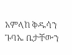አምላከ ቅዱሳን ጉባኤ ቤታቸውን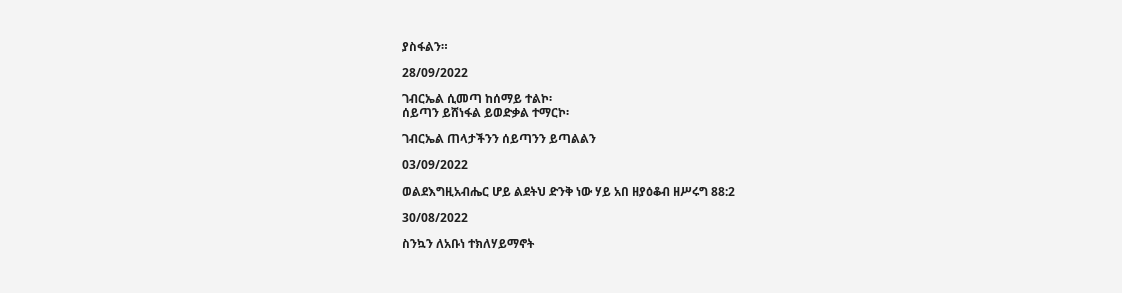ያስፋልን።

28/09/2022

ገብርኤል ሲመጣ ከሰማይ ተልኮ፡
ሰይጣን ይሸነፋል ይወድቃል ተማርኮ፡

ገብርኤል ጠላታችንን ሰይጣንን ይጣልልን

03/09/2022

ወልደእግዚአብሔር ሆይ ልደትህ ድንቅ ነው ሃይ አበ ዘያዕቆብ ዘሥሩግ 88:2

30/08/2022

ስንኳን ለአቡነ ተክለሃይማኖት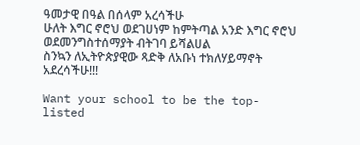ዓመታዊ በዓል በሰላም አረሳችሁ
ሁለት እግር ኖሮህ ወደገሀነም ከምትጣል አንድ እግር ኖሮህ ወደመንግስተሰማያት ብትገባ ይሻልሀል
ስንኳን ለኢትዮጵያዊው ጻድቅ ለአቡነ ተክለሃይማኖት አደረሳችሁ!!!

Want your school to be the top-listed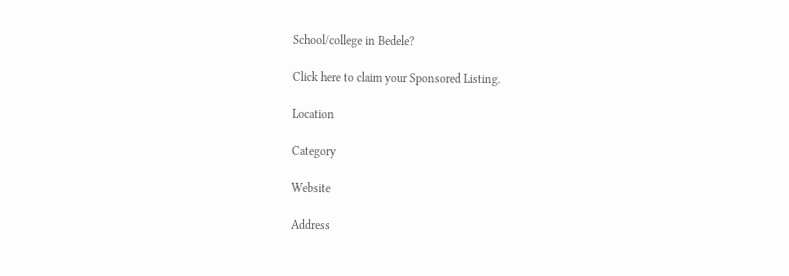School/college in Bedele?

Click here to claim your Sponsored Listing.

Location

Category

Website

Address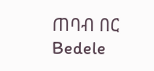ጠባብ በር
Bedele